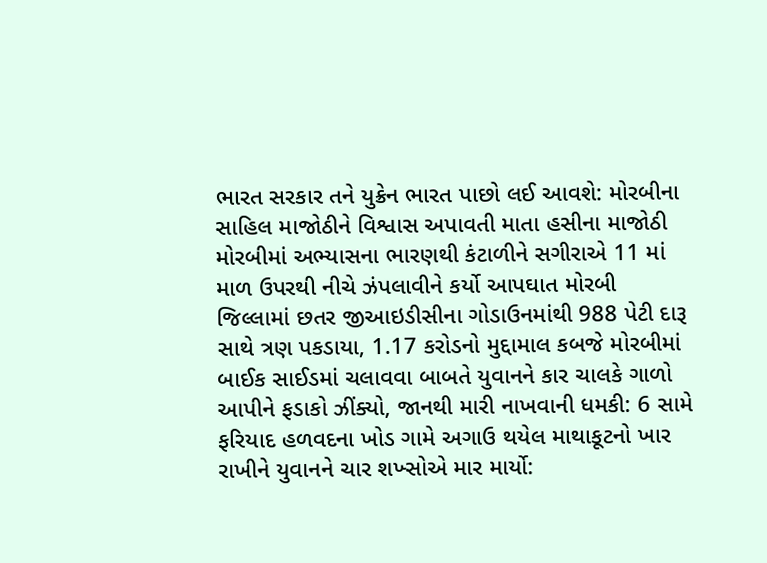ભારત સરકાર તને યુક્રેન ભારત પાછો લઈ આવશે: મોરબીના સાહિલ માજોઠીને વિશ્વાસ અપાવતી માતા હસીના માજોઠી મોરબીમાં અભ્યાસના ભારણથી કંટાળીને સગીરાએ 11 માં માળ ઉપરથી નીચે ઝંપલાવીને કર્યો આપઘાત મોરબી જિલ્લામાં છતર જીઆઇડીસીના ગોડાઉનમાંથી 988 પેટી દારૂ સાથે ત્રણ પકડાયા, 1.17 કરોડનો મુદ્દામાલ કબજે મોરબીમાં બાઈક સાઈડમાં ચલાવવા બાબતે યુવાનને કાર ચાલકે ગાળો આપીને ફડાકો ઝીંક્યો, જાનથી મારી નાખવાની ધમકી: 6 સામે ફરિયાદ હળવદના ખોડ ગામે અગાઉ થયેલ માથાકૂટનો ખાર રાખીને યુવાનને ચાર શખ્સોએ માર માર્યો: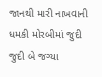જાનથી મારી નાખવાની ધમકી મોરબીમાં જુદી જુદી બે જગ્યા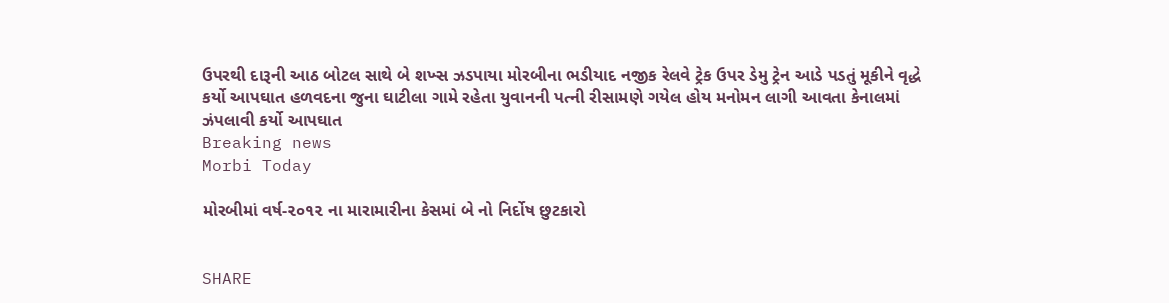ઉપરથી દારૂની આઠ બોટલ સાથે બે શખ્સ ઝડપાયા મોરબીના ભડીયાદ નજીક રેલવે ટ્રેક ઉપર ડેમુ ટ્રેન આડે પડતું મૂકીને વૃદ્ધે કર્યો આપઘાત હળવદના જુના ઘાટીલા ગામે રહેતા યુવાનની પત્ની રીસામણે ગયેલ હોય મનોમન લાગી આવતા કેનાલમાં ઝંપલાવી કર્યો આપઘાત
Breaking news
Morbi Today

મોરબીમાં વર્ષ-૨૦૧૨ ના મારામારીના કેસમાં બે નો નિર્દોષ છુટકારો


SHARE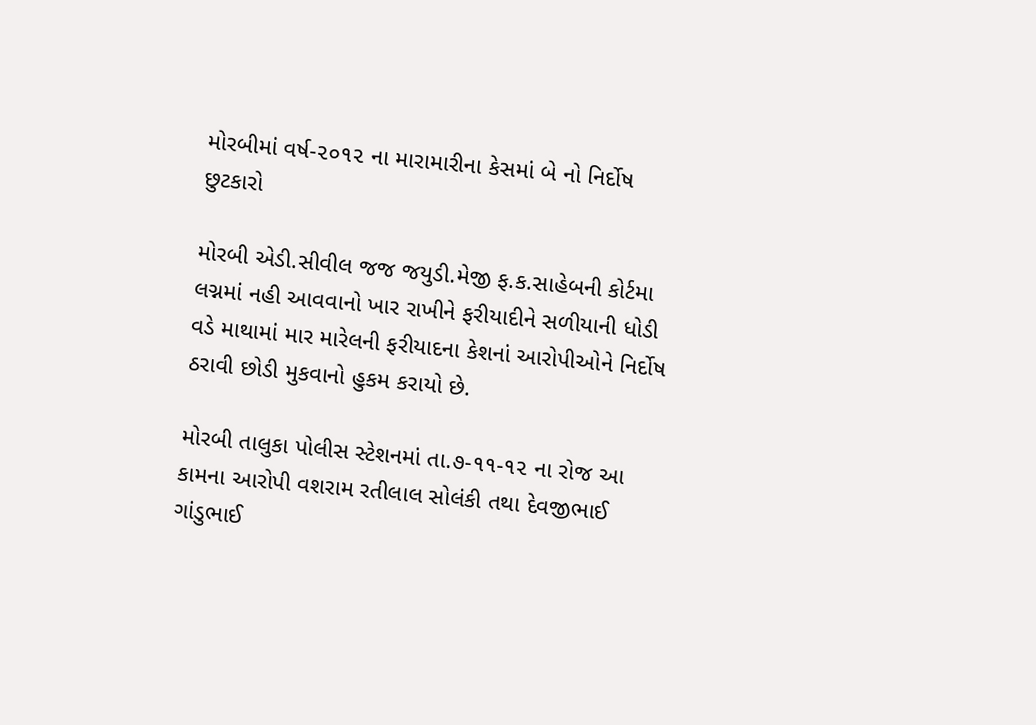મોરબીમાં વર્ષ-૨૦૧૨ ના મારામારીના કેસમાં બે નો નિર્દોષ છુટકારો

મોરબી એડી.સીવીલ જજ જયુડી.મેજી ફ.ક.સાહેબની કોર્ટમા લગ્નમાં નહી આવવાનો ખાર રાખીને ફરીયાદીને સળીયાની ધોડી વડે માથામાં માર મારેલની ફરીયાદના કેશનાં આરોપીઓને નિર્દોષ ઠરાવી છોડી મુકવાનો હુકમ કરાયો છે.

મોરબી તાલુકા પોલીસ સ્ટેશનમાં તા.૭-૧૧-૧૨ ના રોજ આ કામના આરોપી વશરામ રતીલાલ સોલંકી તથા દેવજીભાઈ ગાંડુભાઈ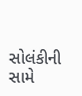સોલંકીની સામે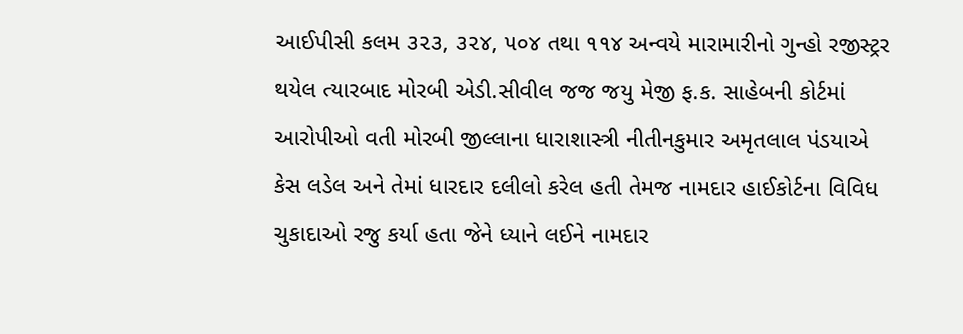આઈપીસી કલમ ૩૨૩, ૩૨૪, ૫૦૪ તથા ૧૧૪ અન્વયે મારામારીનો ગુન્હો રજીસ્ટ્રર થયેલ ત્યારબાદ મોરબી એડી.સીવીલ જજ જયુ મેજી ફ.ક. સાહેબની કોર્ટમાં આરોપીઓ વતી મોરબી જીલ્લાના ધારાશાસ્ત્રી નીતીનકુમાર અમૃતલાલ પંડયાએ કેસ લડેલ અને તેમાં ધારદાર દલીલો કરેલ હતી તેમજ નામદાર હાઈકોર્ટના વિવિધ ચુકાદાઓ રજુ કર્યા હતા જેને ધ્યાને લઈને નામદાર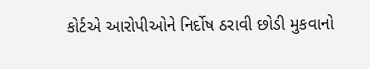કોર્ટએ આરોપીઓને નિર્દોષ ઠરાવી છોડી મુકવાનો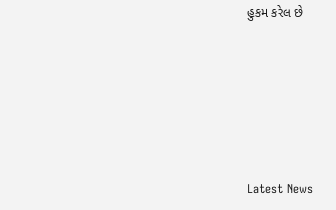હુકમ કરેલ છે






Latest News